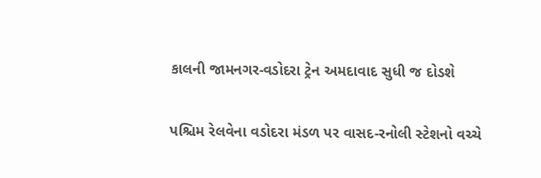કાલની જામનગર-વડોદરા ટ્રેન અમદાવાદ સુધી જ દોડશે

પશ્ચિમ રેલવેના વડોદરા મંડળ પર વાસદ-રનોલી સ્ટેશનો વચ્ચે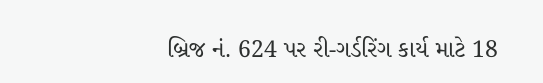બ્રિજ નં. 624 પર રી-ગર્ડરિંગ કાર્ય માટે 18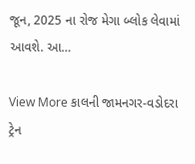જૂન, 2025 ના રોજ મેગા બ્લોક લેવામાં આવશે. આ…

View More કાલની જામનગર-વડોદરા ટ્રેન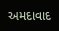અમદાવાદ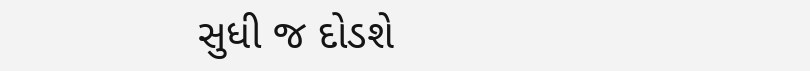સુધી જ દોડશે